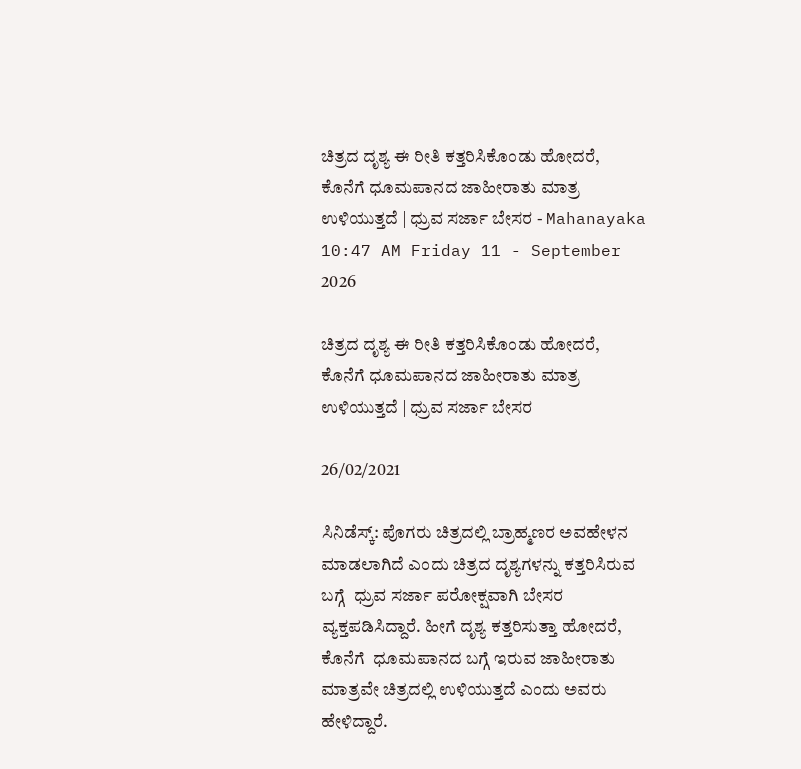ಚಿತ್ರದ ದೃಶ್ಯ ಈ ರೀತಿ ಕತ್ತರಿಸಿಕೊಂಡು ಹೋದರೆ, ಕೊನೆಗೆ ಧೂಮಪಾನದ ಜಾಹೀರಾತು ಮಾತ್ರ ಉಳಿಯುತ್ತದೆ | ಧ್ರುವ ಸರ್ಜಾ ಬೇಸರ - Mahanayaka
10:47 AM Friday 11 - September 2026

ಚಿತ್ರದ ದೃಶ್ಯ ಈ ರೀತಿ ಕತ್ತರಿಸಿಕೊಂಡು ಹೋದರೆ, ಕೊನೆಗೆ ಧೂಮಪಾನದ ಜಾಹೀರಾತು ಮಾತ್ರ ಉಳಿಯುತ್ತದೆ | ಧ್ರುವ ಸರ್ಜಾ ಬೇಸರ

26/02/2021

ಸಿನಿಡೆಸ್ಕ್: ಪೊಗರು ಚಿತ್ರದಲ್ಲಿ ಬ್ರಾಹ್ಮಣರ ಅವಹೇಳನ ಮಾಡಲಾಗಿದೆ ಎಂದು ಚಿತ್ರದ ದೃಶ್ಯಗಳನ್ನು ಕತ್ತರಿಸಿರುವ ಬಗ್ಗೆ  ಧ್ರುವ ಸರ್ಜಾ ಪರೋಕ್ಷವಾಗಿ ಬೇಸರ ವ್ಯಕ್ತಪಡಿಸಿದ್ದಾರೆ. ಹೀಗೆ ದೃಶ್ಯ ಕತ್ತರಿಸುತ್ತಾ ಹೋದರೆ, ಕೊನೆಗೆ  ಧೂಮಪಾನದ ಬಗ್ಗೆ ಇರುವ ಜಾಹೀರಾತು ಮಾತ್ರವೇ ಚಿತ್ರದಲ್ಲಿ ಉಳಿಯುತ್ತದೆ ಎಂದು ಅವರು ಹೇಳಿದ್ದಾರೆ.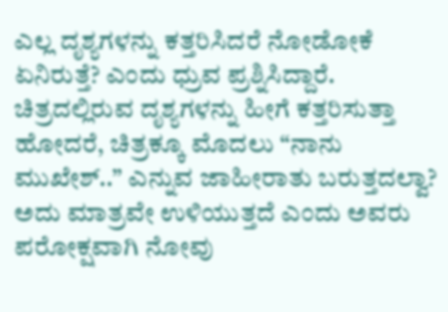ಎಲ್ಲ ದೃಶ್ಯಗಳನ್ನು ಕತ್ತರಿಸಿದರೆ ನೋಡೋಕೆ ಏನಿರುತ್ತೆ? ಎಂದು ಧ್ರುವ ಪ್ರಶ್ನಿಸಿದ್ದಾರೆ. ಚಿತ್ರದಲ್ಲಿರುವ ದೃಶ್ಯಗಳನ್ನು ಹೀಗೆ ಕತ್ತರಿಸುತ್ತಾ ಹೋದರೆ, ಚಿತ್ರಕ್ಕೂ ಮೊದಲು “ನಾನು ಮುಖೇಶ್..” ಎನ್ನುವ ಜಾಹೀರಾತು ಬರುತ್ತದಲ್ವಾ? ಅದು ಮಾತ್ರವೇ ಉಳಿಯುತ್ತದೆ ಎಂದು ಅವರು ಪರೋಕ್ಷವಾಗಿ ನೋವು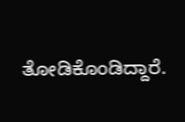ತೋಡಿಕೊಂಡಿದ್ದಾರೆ.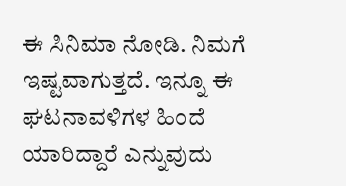ಈ ಸಿನಿಮಾ ನೋಡಿ. ನಿಮಗೆ ಇಷ್ಟವಾಗುತ್ತದೆ. ಇನ್ನೂ ಈ ಘಟನಾವಳಿಗಳ ಹಿಂದೆ ಯಾರಿದ್ದಾರೆ ಎನ್ನುವುದು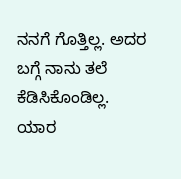ನನಗೆ ಗೊತ್ತಿಲ್ಲ. ಅದರ ಬಗ್ಗೆ ನಾನು ತಲೆ ಕೆಡಿಸಿಕೊಂಡಿಲ್ಲ.  ಯಾರ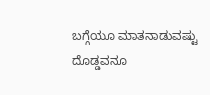ಬಗ್ಗೆಯೂ ಮಾತನಾಡುವಷ್ಟು ದೊಡ್ಡವನೂ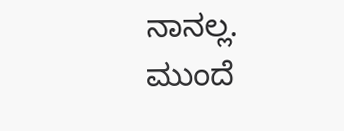ನಾನಲ್ಲ. ಮುಂದೆ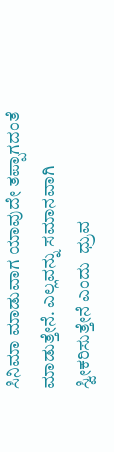ಸಿನಿಮಾ ಮಾಡುವಾಗ ಯಾವುದೇ ತಪ್ಪಾಗದಂತೆ ಮಾಡುತ್ತೇನೆ. ಎಲ್ಲವನ್ನು ಸಮಾನವಾಗಿ ಸ್ವೀಕರಿಸುತ್ತೇನೆ ಎಂದು  ಧ್ರುವ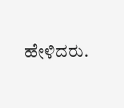ಹೇಳಿದರು.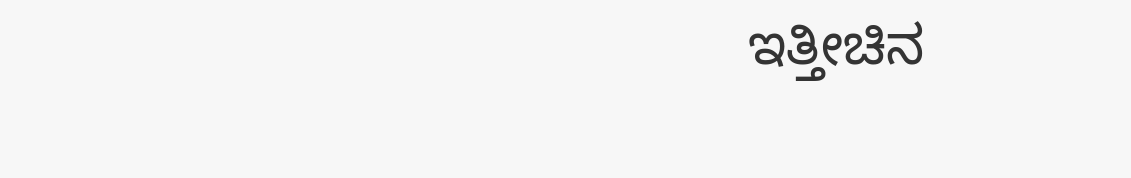ಇತ್ತೀಚಿನ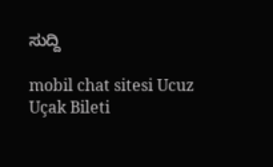ಸುದ್ದಿ

mobil chat sitesi Ucuz Uçak Bileti